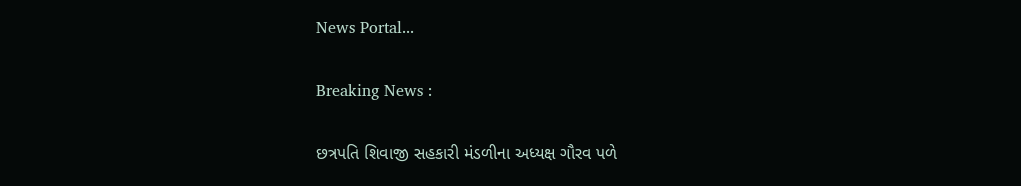News Portal...

Breaking News :

છત્રપતિ શિવાજી સહકારી મંડળીના અધ્યક્ષ ગૌરવ પળે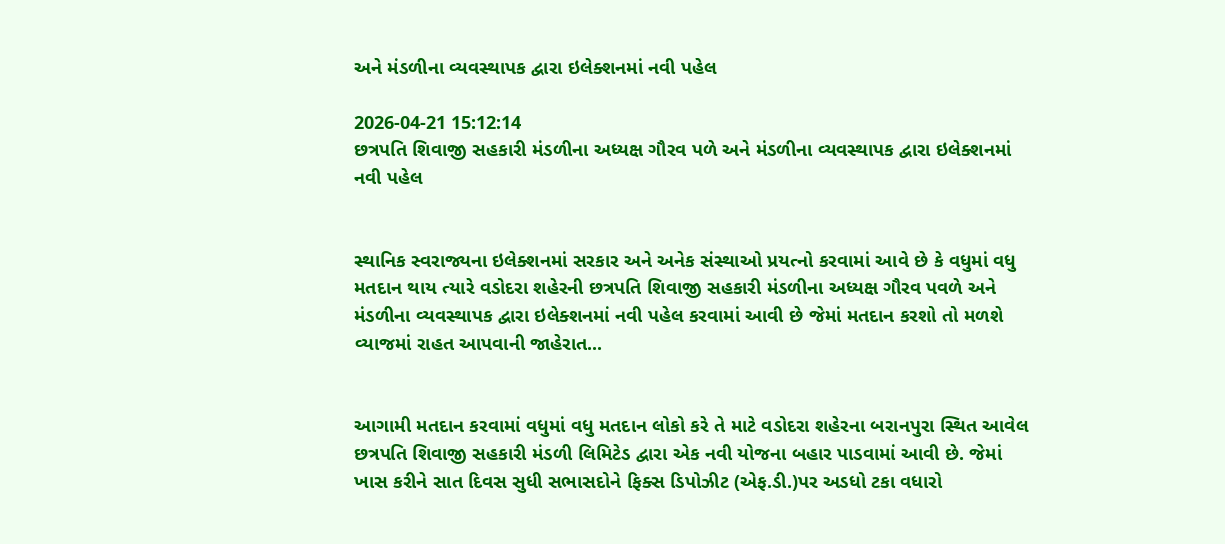અને મંડળીના વ્યવસ્થાપક દ્વારા ઇલેક્શનમાં નવી પહેલ

2026-04-21 15:12:14
છત્રપતિ શિવાજી સહકારી મંડળીના અધ્યક્ષ ગૌરવ પળે અને મંડળીના વ્યવસ્થાપક દ્વારા ઇલેક્શનમાં નવી પહેલ


સ્થાનિક સ્વરાજ્યના ઇલેક્શનમાં સરકાર અને અનેક સંસ્થાઓ પ્રયત્નો કરવામાં આવે છે કે વધુમાં વધુ મતદાન થાય ત્યારે વડોદરા શહેરની છત્રપતિ શિવાજી સહકારી મંડળીના અધ્યક્ષ ગૌરવ પવળે અને મંડળીના વ્યવસ્થાપક દ્વારા ઇલેક્શનમાં નવી પહેલ કરવામાં આવી છે જેમાં મતદાન કરશો તો મળશે વ્યાજમાં રાહત આપવાની જાહેરાત...


આગામી મતદાન કરવામાં વધુમાં વધુ મતદાન લોકો કરે તે માટે વડોદરા શહેરના બરાનપુરા સ્થિત આવેલ છત્રપતિ શિવાજી સહકારી મંડળી લિમિટેડ દ્વારા એક નવી યોજના બહાર પાડવામાં આવી છે. જેમાં ખાસ કરીને સાત દિવસ સુધી સભાસદોને ફિક્સ ડિપોઝીટ (એફ.ડી.)પર અડધો ટકા વધારો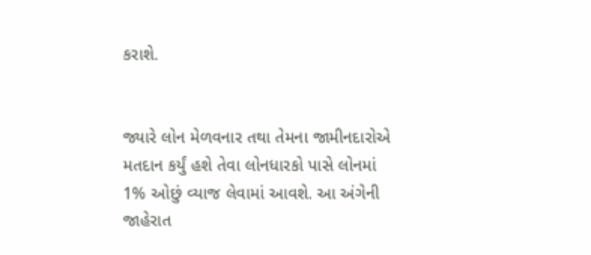કરાશે.


જ્યારે લોન મેળવનાર તથા તેમના જામીનદારોએ મતદાન કર્યું હશે તેવા લોનધારકો પાસે લોનમાં 1% ઓછું વ્યાજ લેવામાં આવશે. આ અંગેની જાહેરાત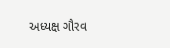અધ્યક્ષ ગૌરવ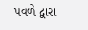પવળે દ્વારા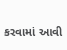કરવામાં આવી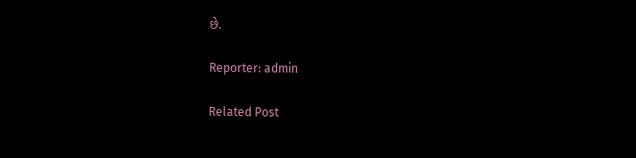છે.

Reporter: admin

Related Post